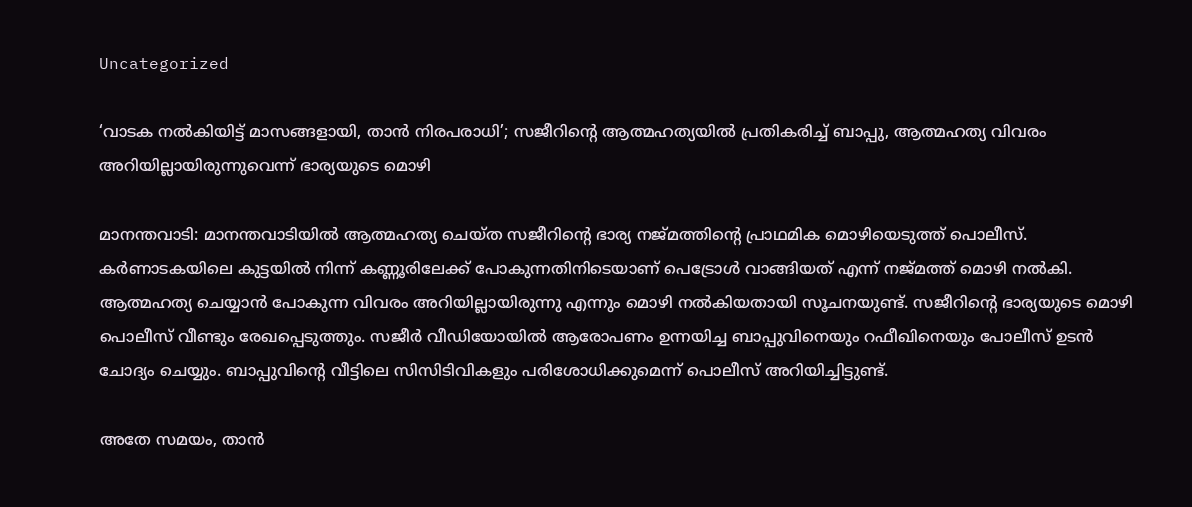Uncategorized

‘വാടക നൽകിയിട്ട് മാസങ്ങളായി, താൻ നിരപരാധി’; സജീറിന്റെ ആത്മഹത്യയിൽ പ്രതികരിച്ച് ബാപ്പു, ആത്മഹത്യ വിവരം അറിയില്ലായിരുന്നുവെന്ന് ഭാര്യയുടെ മൊഴി

മാനന്തവാടി: മാനന്തവാടിയിൽ ആത്മഹത്യ ചെയ്ത സജീറിന്റെ ഭാര്യ നജ്മത്തിന്റെ പ്രാഥമിക മൊഴിയെടുത്ത് പൊലീസ്. കർണാടകയിലെ കുട്ടയിൽ നിന്ന് കണ്ണൂരിലേക്ക് പോകുന്നതിനിടെയാണ് പെട്രോൾ വാങ്ങിയത് എന്ന് നജ്മത്ത് മൊഴി നൽകി. ആത്മഹത്യ ചെയ്യാൻ പോകുന്ന വിവരം അറിയില്ലായിരുന്നു എന്നും മൊഴി നൽകിയതായി സൂചനയുണ്ട്. സജീറിന്റെ ഭാര്യയുടെ മൊഴി പൊലീസ് വീണ്ടും രേഖപ്പെടുത്തും. സജീർ വീഡിയോയിൽ ആരോപണം ഉന്നയിച്ച ബാപ്പുവിനെയും റഫീഖിനെയും പോലീസ് ഉടൻ ചോദ്യം ചെയ്യും. ബാപ്പുവിന്റെ വീട്ടിലെ സിസിടിവികളും പരിശോധിക്കുമെന്ന് പൊലീസ് അറിയിച്ചിട്ടുണ്ട്.

അതേ സമയം, താൻ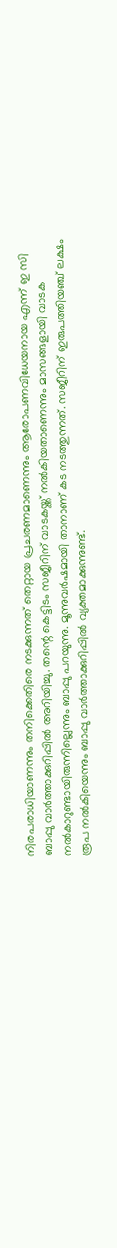നിരപരാധിയാണന്നും തനിക്കെതിരെ നടക്കുന്നത് തെറ്റായ പ്രചരണമാണെന്നും ആരോപണവിധേയനായ എന്ന് ഇ സി ബാപ്പു വാർത്താക്കുറിപ്പിൽ അറിയിച്ചു. തന്റെ കെട്ടിടം സജീറിന് വാടകയ്ക്ക് നൽകിയതാണെന്നും മാസങ്ങളായി വാടക നൽകാറുണ്ടായിരുന്നില്ലെന്നും ബാപ്പു പറയുന്നു. മൂന്നുവർഷമായി താനാണ് കട നടത്തുന്നത്. സജീറിന് ഇരുപത്തിയഞ്ച് ലക്ഷം രൂപ നൽകിയെന്നും ബാപ്പു വാർത്താക്കുറിപ്പിൽ വ്യക്തമാക്കുന്നുണ്ട്.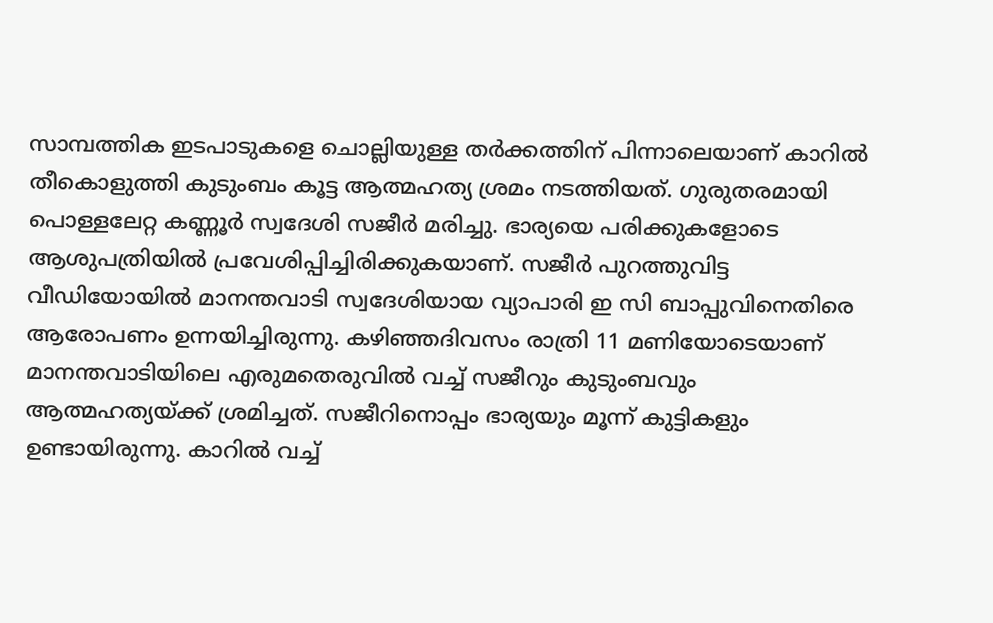സാമ്പത്തിക ഇടപാടുകളെ ചൊല്ലിയുള്ള തർക്കത്തിന് പിന്നാലെയാണ് കാറിൽ തീകൊളുത്തി കുടുംബം കൂട്ട ആത്മഹത്യ ശ്രമം നടത്തിയത്. ഗുരുതരമായി പൊള്ളലേറ്റ കണ്ണൂർ സ്വദേശി സജീർ മരിച്ചു. ഭാര്യയെ പരിക്കുകളോടെ ആശുപത്രിയിൽ പ്രവേശിപ്പിച്ചിരിക്കുകയാണ്. സജീർ പുറത്തുവിട്ട വീഡിയോയിൽ മാനന്തവാടി സ്വദേശിയായ വ്യാപാരി ഇ സി ബാപ്പുവിനെതിരെ ആരോപണം ഉന്നയിച്ചിരുന്നു. കഴിഞ്ഞദിവസം രാത്രി 11 മണിയോടെയാണ് മാനന്തവാടിയിലെ എരുമതെരുവിൽ വച്ച് സജീറും കുടുംബവും ആത്മഹത്യയ്ക്ക് ശ്രമിച്ചത്. സജീറിനൊപ്പം ഭാര്യയും മൂന്ന് കുട്ടികളും ഉണ്ടായിരുന്നു. കാറിൽ വച്ച്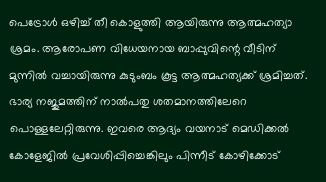പെട്രോൾ ഒഴിച്ച് തീ കൊളുത്തി ആയിരുന്നു ആത്മഹത്യാ ശ്രമം. ആരോപണ വിധേയനായ ബാപ്പുവിന്റെ വീടിന് മുന്നിൽ വച്ചായിരുന്നു കുടുംബം കൂട്ട ആത്മഹത്യക്ക് ശ്രമിച്ചത്. ഭാര്യ നജുമത്തിന് നാൽപതു ശതമാനത്തിലേറെ പൊള്ളലേറ്റിരുന്നു. ഇവരെ ആദ്യം വയനാട് മെഡിക്കൽ കോളേജിൽ പ്രവേശിപ്പിച്ചെങ്കിലും പിന്നീട് കോഴിക്കോട്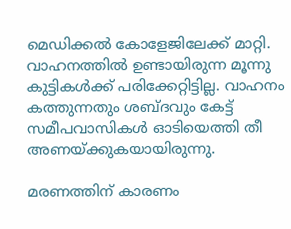മെഡിക്കൽ കോളേജിലേക്ക് മാറ്റി. വാഹനത്തിൽ ഉണ്ടായിരുന്ന മൂന്നു കുട്ടികൾക്ക് പരിക്കേറ്റിട്ടില്ല. വാഹനം കത്തുന്നതും ശബ്ദവും കേട്ട് സമീപവാസികൾ ഓടിയെത്തി തീ അണയ്ക്കുകയായിരുന്നു.

മരണത്തിന് കാരണം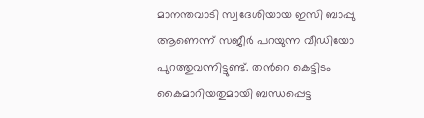മാനന്തവാടി സ്വദേശിയായ ഇസി ബാപ്പു ആണെന്ന് സജീർ പറയുന്ന വീഡിയോ പുറത്തുവന്നിട്ടുണ്ട്. തൻറെ കെട്ടിടം കൈമാറിയതുമായി ബന്ധപ്പെട്ട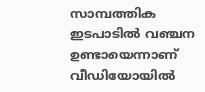സാമ്പത്തിക ഇടപാടിൽ വഞ്ചന ഉണ്ടായെന്നാണ് വീഡിയോയിൽ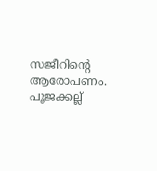സജീറിന്റെ ആരോപണം. പൂജക്കല്ല്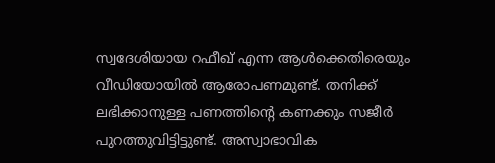സ്വദേശിയായ റഫീഖ് എന്ന ആൾക്കെതിരെയും വീഡിയോയിൽ ആരോപണമുണ്ട്. തനിക്ക് ലഭിക്കാനുള്ള പണത്തിന്റെ കണക്കും സജീർ പുറത്തുവിട്ടിട്ടുണ്ട്. അസ്വാഭാവിക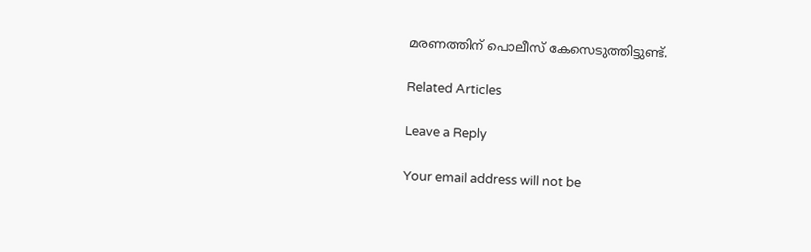മരണത്തിന് പൊലീസ് കേസെടുത്തിട്ടുണ്ട്.

Related Articles

Leave a Reply

Your email address will not be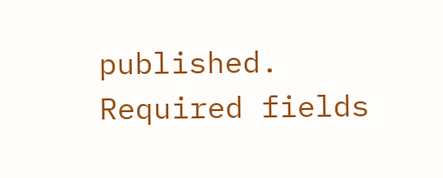published. Required fields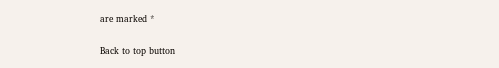are marked *

Back to top button